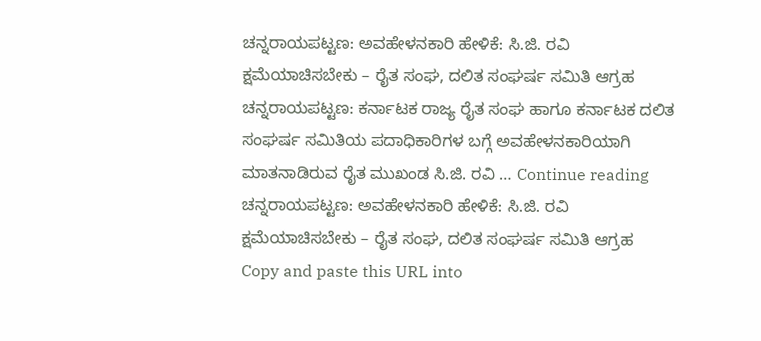ಚನ್ನರಾಯಪಟ್ಟಣ: ಅವಹೇಳನಕಾರಿ ಹೇಳಿಕೆ: ಸಿ.ಜಿ. ರವಿ ಕ್ಷಮೆಯಾಚಿಸಬೇಕು – ರೈತ ಸಂಘ, ದಲಿತ ಸಂಘರ್ಷ ಸಮಿತಿ ಆಗ್ರಹ
ಚನ್ನರಾಯಪಟ್ಟಣ: ಕರ್ನಾಟಕ ರಾಜ್ಯ ರೈತ ಸಂಘ ಹಾಗೂ ಕರ್ನಾಟಕ ದಲಿತ ಸಂಘರ್ಷ ಸಮಿತಿಯ ಪದಾಧಿಕಾರಿಗಳ ಬಗ್ಗೆ ಅವಹೇಳನಕಾರಿಯಾಗಿ ಮಾತನಾಡಿರುವ ರೈತ ಮುಖಂಡ ಸಿ.ಜಿ. ರವಿ … Continue reading ಚನ್ನರಾಯಪಟ್ಟಣ: ಅವಹೇಳನಕಾರಿ ಹೇಳಿಕೆ: ಸಿ.ಜಿ. ರವಿ ಕ್ಷಮೆಯಾಚಿಸಬೇಕು – ರೈತ ಸಂಘ, ದಲಿತ ಸಂಘರ್ಷ ಸಮಿತಿ ಆಗ್ರಹ
Copy and paste this URL into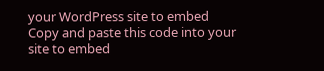your WordPress site to embed
Copy and paste this code into your site to embed